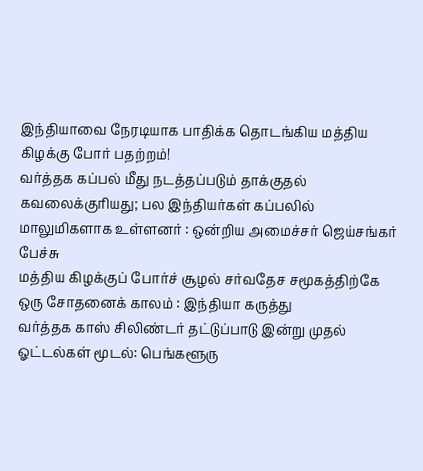இந்தியாவை நேரடியாக பாதிக்க தொடங்கிய மத்திய கிழக்கு போர் பதற்றம்!
வர்த்தக கப்பல் மீது நடத்தப்படும் தாக்குதல் கவலைக்குரியது; பல இந்தியர்கள் கப்பலில் மாலுமிகளாக உள்ளனர் : ஒன்றிய அமைச்சர் ஜெய்சங்கர் பேச்சு
மத்திய கிழக்குப் போர்ச் சூழல் சர்வதேச சமூகத்திற்கே ஒரு சோதனைக் காலம் : இந்தியா கருத்து
வர்த்தக காஸ் சிலிண்டர் தட்டுப்பாடு இன்று முதல் ஓட்டல்கள் மூடல்: பெங்களூரு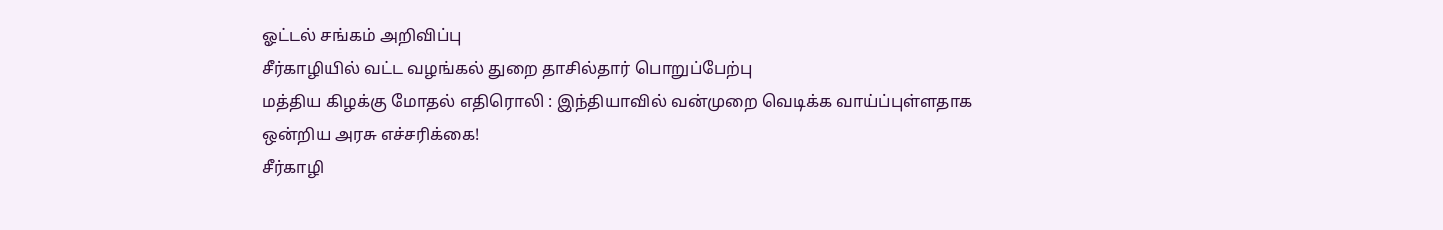ஓட்டல் சங்கம் அறிவிப்பு
சீர்காழியில் வட்ட வழங்கல் துறை தாசில்தார் பொறுப்பேற்பு
மத்திய கிழக்கு மோதல் எதிரொலி : இந்தியாவில் வன்முறை வெடிக்க வாய்ப்புள்ளதாக ஒன்றிய அரசு எச்சரிக்கை!
சீர்காழி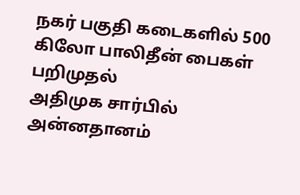நகர் பகுதி கடைகளில் 500 கிலோ பாலிதீன் பைகள் பறிமுதல்
அதிமுக சார்பில் அன்னதானம்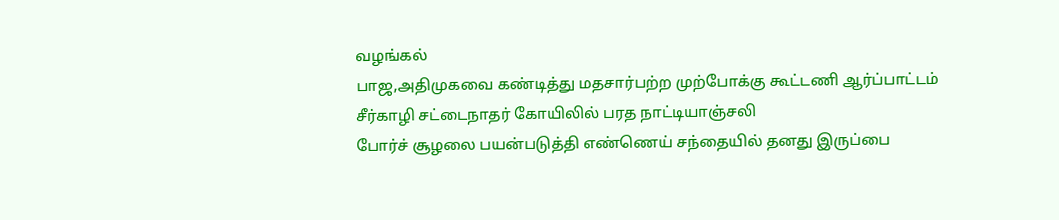வழங்கல்
பாஜ,அதிமுகவை கண்டித்து மதசார்பற்ற முற்போக்கு கூட்டணி ஆர்ப்பாட்டம்
சீர்காழி சட்டைநாதர் கோயிலில் பரத நாட்டியாஞ்சலி
போர்ச் சூழலை பயன்படுத்தி எண்ணெய் சந்தையில் தனது இருப்பை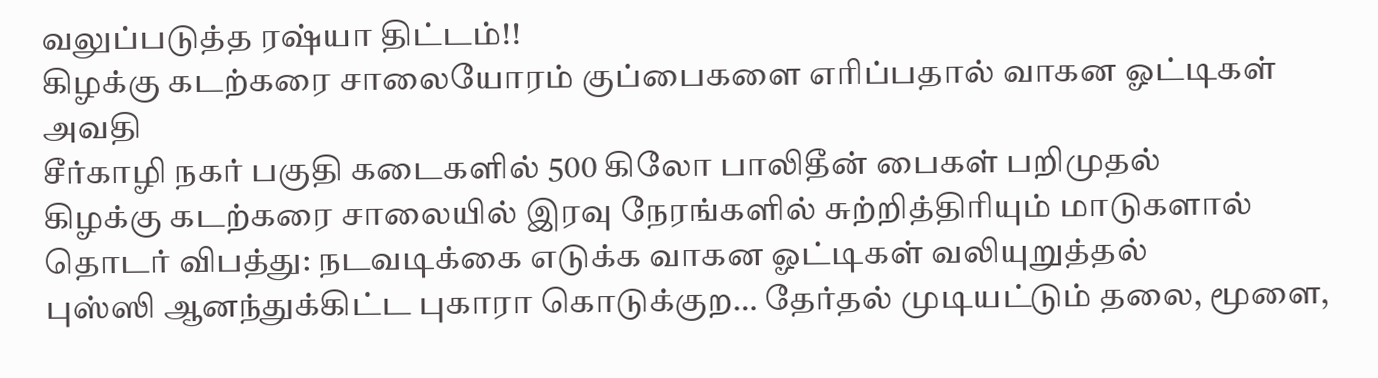வலுப்படுத்த ரஷ்யா திட்டம்!!
கிழக்கு கடற்கரை சாலையோரம் குப்பைகளை எரிப்பதால் வாகன ஓட்டிகள் அவதி
சீர்காழி நகர் பகுதி கடைகளில் 500 கிலோ பாலிதீன் பைகள் பறிமுதல்
கிழக்கு கடற்கரை சாலையில் இரவு நேரங்களில் சுற்றித்திரியும் மாடுகளால் தொடர் விபத்து: நடவடிக்கை எடுக்க வாகன ஓட்டிகள் வலியுறுத்தல்
புஸ்ஸி ஆனந்துக்கிட்ட புகாரா கொடுக்குற… தேர்தல் முடியட்டும் தலை, மூளை,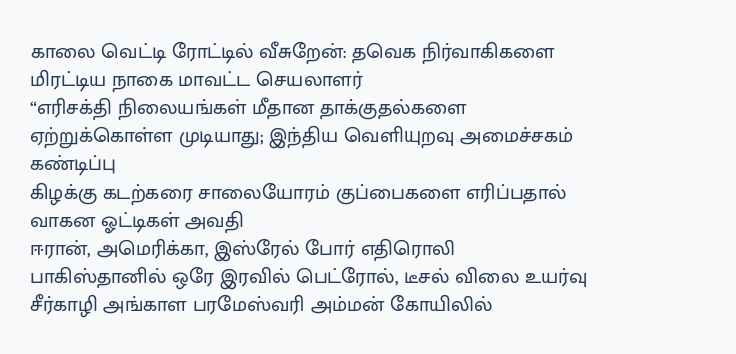காலை வெட்டி ரோட்டில் வீசுறேன்: தவெக நிர்வாகிகளை மிரட்டிய நாகை மாவட்ட செயலாளர்
“எரிசக்தி நிலையங்கள் மீதான தாக்குதல்களை ஏற்றுக்கொள்ள முடியாது; இந்திய வெளியுறவு அமைச்சகம் கண்டிப்பு
கிழக்கு கடற்கரை சாலையோரம் குப்பைகளை எரிப்பதால் வாகன ஓட்டிகள் அவதி
ஈரான், அமெரிக்கா, இஸ்ரேல் போர் எதிரொலி பாகிஸ்தானில் ஒரே இரவில் பெட்ரோல், டீசல் விலை உயர்வு
சீர்காழி அங்காள பரமேஸ்வரி அம்மன் கோயிலில்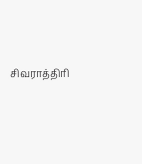சிவராத்திரி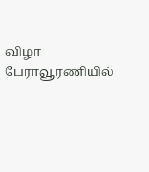விழா
பேராவூரணியில்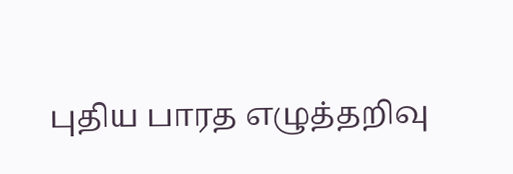புதிய பாரத எழுத்தறிவு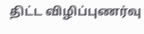திட்ட விழிப்புணர்வு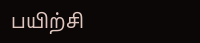பயிற்சி